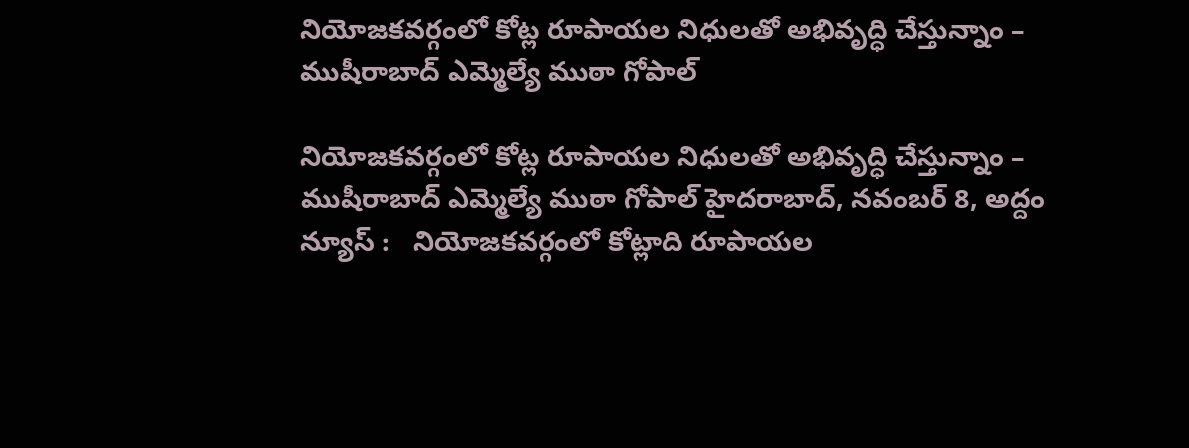నియోజ‌క‌వ‌ర్గంలో కోట్ల రూపాయ‌ల నిధుల‌తో అభివృద్ధి చేస్తున్నాం – ముషీరాబాద్ ఎమ్మెల్యే ముఠా గోపాల్

నియోజ‌క‌వ‌ర్గంలో కోట్ల రూపాయ‌ల నిధుల‌తో అభివృద్ధి చేస్తున్నాం – ముషీరాబాద్ ఎమ్మెల్యే ముఠా గోపాల్ హైదరాబాద్, న‌వంబ‌ర్ 8, అద్దం న్యూస్ :   నియోజ‌క‌వ‌ర్గంలో కోట్లాది రూపాయ‌ల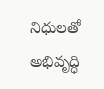నిధుల‌తో అభివృద్ధి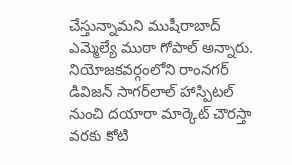చేస్తున్నామ‌ని ముషీరాబాద్ ఎమ్మెల్యే ముఠా గోపాల్ అన్నారు. నియోజ‌క‌వ‌ర్గంలోని రాంన‌గ‌ర్ డివిజ‌న్ సాగ‌ర్‌లాల్ హాస్పిట‌ల్ నుంచి ద‌యారా మార్కెట్ చౌర‌స్తా వ‌ర‌కు కోటి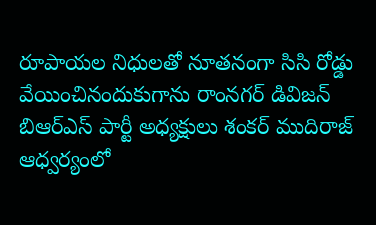రూపాయ‌ల నిధుల‌తో నూత‌నంగా సిసి రోడ్డు వేయించినందుకుగాను రాంన‌గ‌ర్ డివిజ‌న్ బిఆర్ఎస్ పార్టీ అధ్య‌క్షులు శంక‌ర్ ముదిరాజ్ ఆధ్వ‌ర్యంలో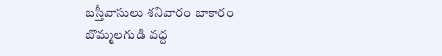బ‌స్తీవాసులు శ‌నివారం బాకారం బొమ్మ‌ల‌గుడి వ‌ద్ద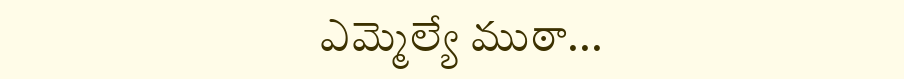ఎమ్మెల్యే ముఠా...